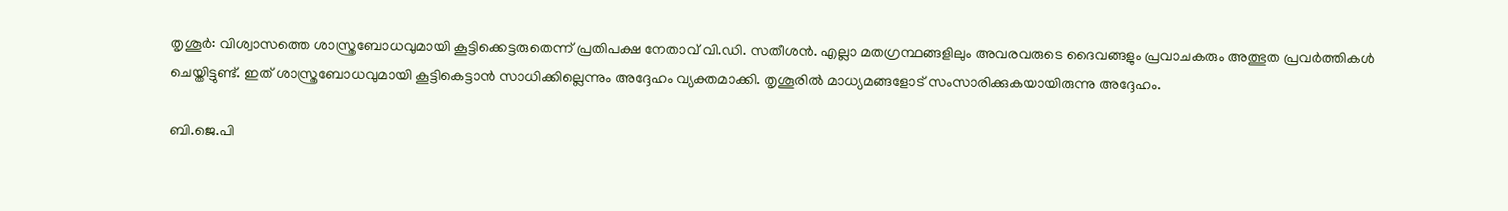തൃശൂര്‍: വിശ്വാസത്തെ ശാസ്ത്രബോധവുമായി കൂട്ടിക്കെട്ടരുതെന്ന് പ്രതിപക്ഷ നേതാവ് വി.ഡി. സതീശൻ. എല്ലാ മതഗ്രന്ഥങ്ങളിലും അവരവരുടെ ദൈവങ്ങളും പ്രവാചകരും അത്ഭുത പ്രവര്‍ത്തികള്‍ ചെയ്തിട്ടുണ്ട്. ഇത് ശാസ്ത്രബോധവുമായി കൂട്ടികെട്ടാന്‍ സാധിക്കില്ലെന്നും അദ്ദേഹം വ്യക്തമാക്കി. തൃശൂരിൽ മാധ്യമങ്ങളോട് സംസാരിക്കുകയായിരുന്നു അദ്ദേഹം.

ബി.ജെ.പി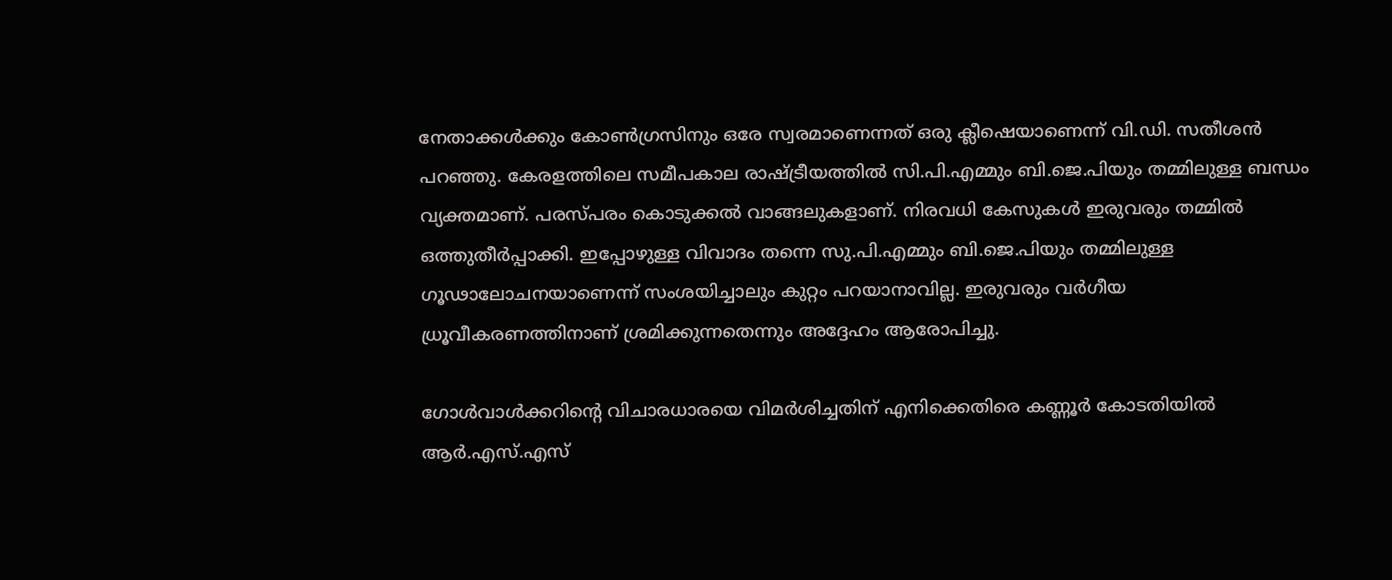നേതാക്കള്‍ക്കും കോണ്‍ഗ്രസിനും ഒരേ സ്വരമാണെന്നത് ഒരു ക്ലീഷെയാണെന്ന് വി.ഡി. സതീശൻ പറഞ്ഞു. കേരളത്തിലെ സമീപകാല രാഷ്ട്രീയത്തില്‍ സി.പി.എമ്മും ബി.ജെ.പിയും തമ്മിലുള്ള ബന്ധം വ്യക്തമാണ്. പരസ്പരം കൊടുക്കല്‍ വാങ്ങലുകളാണ്. നിരവധി കേസുകള്‍ ഇരുവരും തമ്മില്‍ ഒത്തുതീര്‍പ്പാക്കി. ഇപ്പോഴുള്ള വിവാദം തന്നെ സു.പി.എമ്മും ബി.ജെ.പിയും തമ്മിലുള്ള ഗൂഢാലോചനയാണെന്ന് സംശയിച്ചാലും കുറ്റം പറയാനാവില്ല. ഇരുവരും വര്‍ഗീയ ധ്രൂവീകരണത്തിനാണ് ശ്രമിക്കുന്നതെന്നും അദ്ദേഹം ആരോപിച്ചു.

ഗോള്‍വാള്‍ക്കറിന്റെ വിചാരധാരയെ വിമര്‍ശിച്ചതിന് എനിക്കെതിരെ കണ്ണൂര്‍ കോടതിയില്‍ ആര്‍.എസ്.എസ്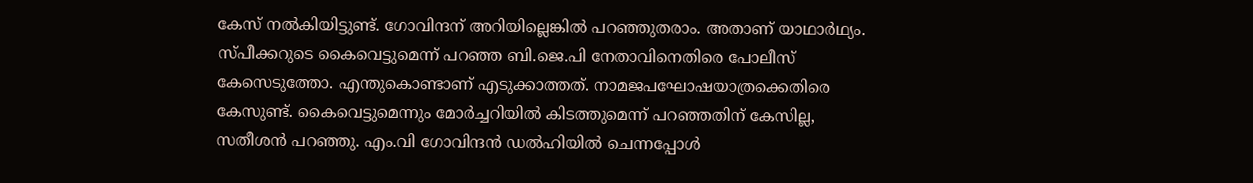കേസ് നല്‍കിയിട്ടുണ്ട്. ഗോവിന്ദന് അറിയില്ലെങ്കില്‍ പറഞ്ഞുതരാം. അതാണ് യാഥാര്‍ഥ്യം. സ്പീക്കറുടെ കൈവെട്ടുമെന്ന് പറഞ്ഞ ബി.ജെ.പി നേതാവിനെതിരെ പോലീസ് കേസെടുത്തോ. എന്തുകൊണ്ടാണ് എടുക്കാത്തത്. നാമജപഘോഷയാത്രക്കെതിരെ കേസുണ്ട്. കൈവെട്ടുമെന്നും മോര്‍ച്ചറിയില്‍ കിടത്തുമെന്ന് പറഞ്ഞതിന്‌ കേസില്ല, സതീശൻ പറഞ്ഞു. എം.വി ഗോവിന്ദന്‍ ഡല്‍ഹിയില്‍ ചെന്നപ്പോള്‍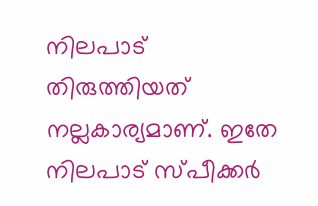നിലപാട് തിരുത്തിയത് നല്ലകാര്യമാണ്. ഇതേ നിലപാട് സ്പീക്കര്‍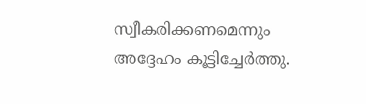സ്വീകരിക്കണമെന്നും അദ്ദേഹം കൂട്ടിച്ചേർത്തു.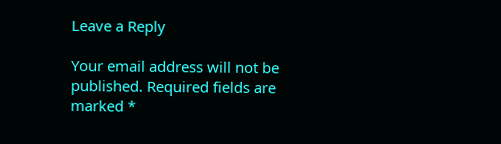Leave a Reply

Your email address will not be published. Required fields are marked *